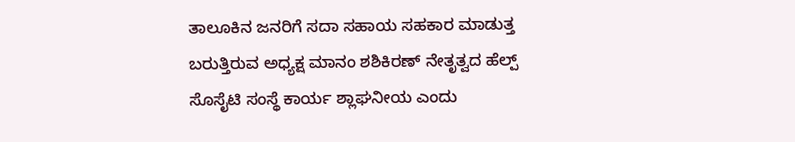ತಾಲೂಕಿನ ಜನರಿಗೆ ಸದಾ ಸಹಾಯ ಸಹಕಾರ ಮಾಡುತ್ತ ಬರುತ್ತಿರುವ ಅಧ್ಯಕ್ಷ ಮಾನಂ ಶಶಿಕಿರಣ್ ನೇತೃತ್ವದ ಹೆಲ್ಪ್ ಸೊಸೈಟಿ ಸಂಸ್ಥೆ ಕಾರ್ಯ ಶ್ಲಾಘನೀಯ ಎಂದು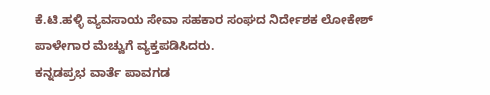ಕೆ.ಟಿ.ಹಳ್ಳಿ ವ್ಯವಸಾಯ ಸೇವಾ ಸಹಕಾರ ಸಂಘದ ನಿರ್ದೇಶಕ ಲೋಕೇಶ್ ಪಾಳೇಗಾರ ಮೆಚ್ವುಗೆ ವ್ಯಕ್ತಪಡಿಸಿದರು.
ಕನ್ನಡಪ್ರಭ ವಾರ್ತೆ ಪಾವಗಡ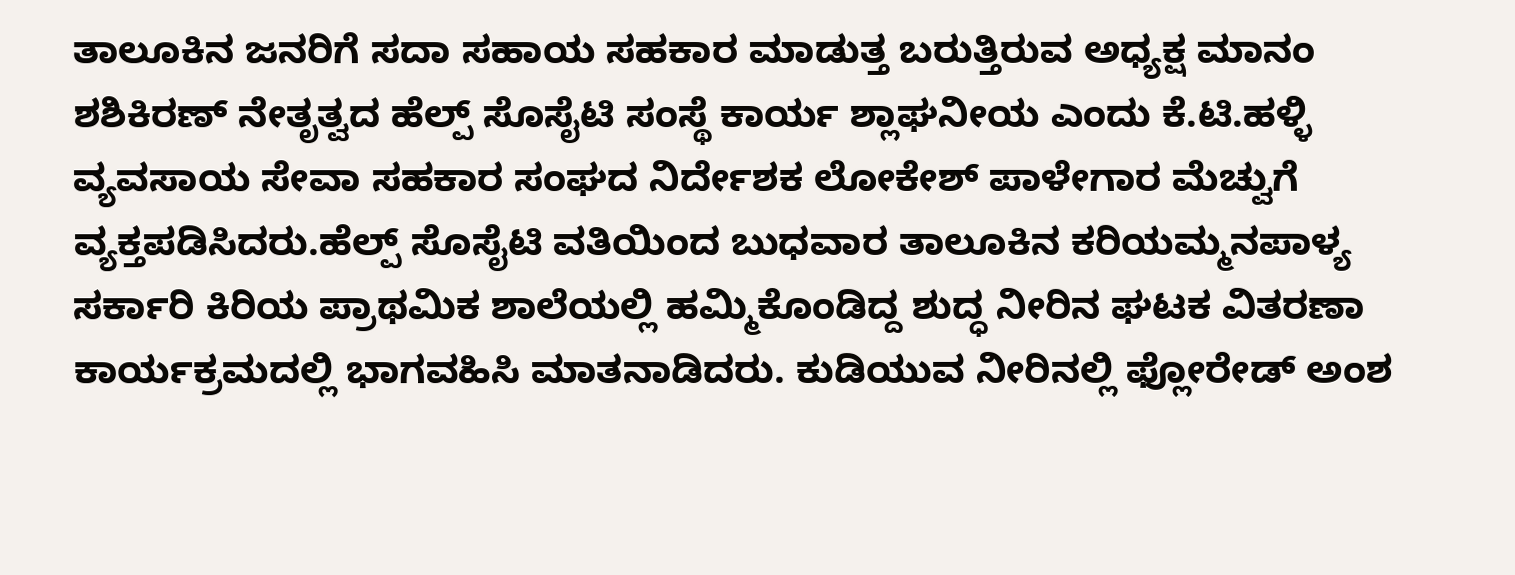ತಾಲೂಕಿನ ಜನರಿಗೆ ಸದಾ ಸಹಾಯ ಸಹಕಾರ ಮಾಡುತ್ತ ಬರುತ್ತಿರುವ ಅಧ್ಯಕ್ಷ ಮಾನಂ ಶಶಿಕಿರಣ್ ನೇತೃತ್ವದ ಹೆಲ್ಪ್ ಸೊಸೈಟಿ ಸಂಸ್ಥೆ ಕಾರ್ಯ ಶ್ಲಾಘನೀಯ ಎಂದು ಕೆ.ಟಿ.ಹಳ್ಳಿ ವ್ಯವಸಾಯ ಸೇವಾ ಸಹಕಾರ ಸಂಘದ ನಿರ್ದೇಶಕ ಲೋಕೇಶ್ ಪಾಳೇಗಾರ ಮೆಚ್ವುಗೆ ವ್ಯಕ್ತಪಡಿಸಿದರು.ಹೆಲ್ಪ್ ಸೊಸೈಟಿ ವತಿಯಿಂದ ಬುಧವಾರ ತಾಲೂಕಿನ ಕರಿಯಮ್ಮನಪಾಳ್ಯ ಸರ್ಕಾರಿ ಕಿರಿಯ ಪ್ರಾಥಮಿಕ ಶಾಲೆಯಲ್ಲಿ ಹಮ್ಮಿಕೊಂಡಿದ್ದ ಶುದ್ಧ ನೀರಿನ ಘಟಕ ವಿತರಣಾ ಕಾರ್ಯಕ್ರಮದಲ್ಲಿ ಭಾಗವಹಿಸಿ ಮಾತನಾಡಿದರು. ಕುಡಿಯುವ ನೀರಿನಲ್ಲಿ ಫ್ಲೋರೇಡ್ ಅಂಶ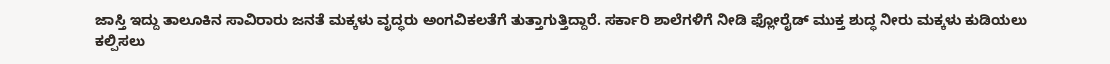ಜಾಸ್ತಿ ಇದ್ದು ತಾಲೂಕಿನ ಸಾವಿರಾರು ಜನತೆ ಮಕ್ಕಳು ವೃದ್ಧರು ಅಂಗವಿಕಲತೆಗೆ ತುತ್ತಾಗುತ್ತಿದ್ದಾರೆ. ಸರ್ಕಾರಿ ಶಾಲೆಗಳಿಗೆ ನೀಡಿ ಫ್ಲೋರೈಡ್ ಮುಕ್ತ ಶುದ್ಧ ನೀರು ಮಕ್ಕಳು ಕುಡಿಯಲು ಕಲ್ಪಿಸಲು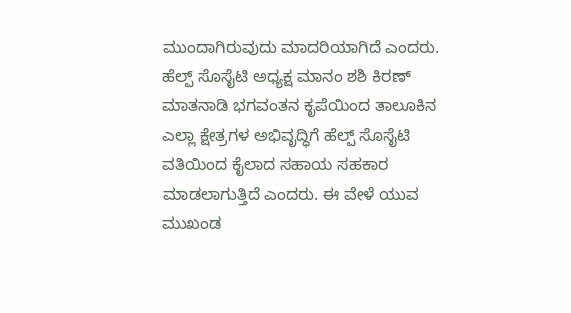ಮುಂದಾಗಿರುವುದು ಮಾದರಿಯಾಗಿದೆ ಎಂದರು. ಹೆಲ್ಪ್ ಸೊಸೈಟಿ ಅಧ್ಯಕ್ಷ ಮಾನಂ ಶಶಿ ಕಿರಣ್ ಮಾತನಾಡಿ ಭಗವಂತನ ಕೃಪೆಯಿಂದ ತಾಲೂಕಿನ ಎಲ್ಲಾ ಕ್ಷೇತ್ರಗಳ ಅಭಿವೃದ್ಧಿಗೆ ಹೆಲ್ಪ್ ಸೊಸೈಟಿ ವತಿಯಿಂದ ಕೈಲಾದ ಸಹಾಯ ಸಹಕಾರ ಮಾಡಲಾಗುತ್ತಿದೆ ಎಂದರು. ಈ ವೇಳೆ ಯುವ ಮುಖಂಡ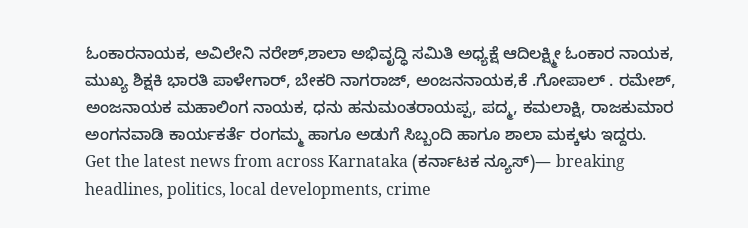ಓಂಕಾರನಾಯಕ, ಅವಿಲೇನಿ ನರೇಶ್,ಶಾಲಾ ಅಭಿವೃದ್ಧಿ ಸಮಿತಿ ಅಧ್ಯಕ್ಷೆ ಆದಿಲಕ್ಷ್ಮೀ ಓಂಕಾರ ನಾಯಕ, ಮುಖ್ಯ ಶಿಕ್ಷಕಿ ಭಾರತಿ ಪಾಳೇಗಾರ್, ಬೇಕರಿ ನಾಗರಾಜ್, ಅಂಜನನಾಯಕ,ಕೆ .ಗೋಪಾಲ್ . ರಮೇಶ್, ಅಂಜನಾಯಕ ಮಹಾಲಿಂಗ ನಾಯಕ, ಧನು ಹನುಮಂತರಾಯಪ್ಪ, ಪದ್ಮ, ಕಮಲಾಕ್ಷಿ, ರಾಜಕುಮಾರ ಅಂಗನವಾಡಿ ಕಾರ್ಯಕರ್ತೆ ರಂಗಮ್ಮ ಹಾಗೂ ಅಡುಗೆ ಸಿಬ್ಬಂದಿ ಹಾಗೂ ಶಾಲಾ ಮಕ್ಕಳು ಇದ್ದರು.
Get the latest news from across Karnataka (ಕರ್ನಾಟಕ ನ್ಯೂಸ್)— breaking headlines, politics, local developments, crime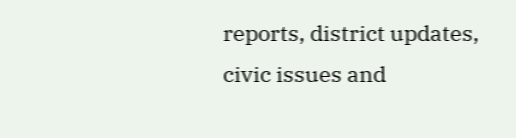reports, district updates, civic issues and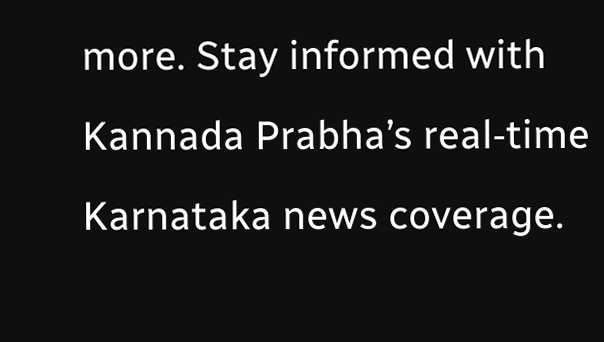more. Stay informed with Kannada Prabha’s real‑time Karnataka news coverage.